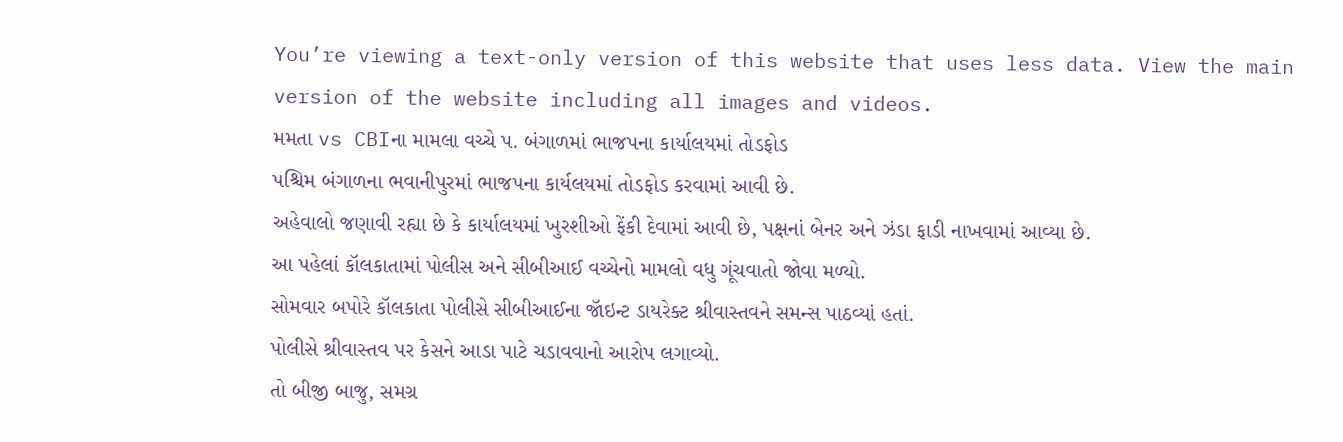You’re viewing a text-only version of this website that uses less data. View the main version of the website including all images and videos.
મમતા vs CBIના મામલા વચ્ચે પ. બંગાળમાં ભાજપના કાર્યાલયમાં તોડફોડ
પશ્ચિમ બંગાળના ભવાનીપુરમાં ભાજપના કાર્યલયમાં તોડફોડ કરવામાં આવી છે.
અહેવાલો જણાવી રહ્યા છે કે કાર્યાલયમાં ખુરશીઓ ફેંકી દેવામાં આવી છે, પક્ષનાં બેનર અને ઝંડા ફાડી નાખવામાં આવ્યા છે.
આ પહેલાં કૉલકાતામાં પોલીસ અને સીબીઆઈ વચ્ચેનો મામલો વધુ ગૂંચવાતો જોવા મળ્યો.
સોમવાર બપોરે કૉલકાતા પોલીસે સીબીઆઈના જૉઇન્ટ ડાયરેક્ટ શ્રીવાસ્તવને સમન્સ પાઠવ્યાં હતાં.
પોલીસે શ્રીવાસ્તવ પર કેસને આડા પાટે ચડાવવાનો આરોપ લગાવ્યો.
તો બીજી બાજુ, સમગ્ર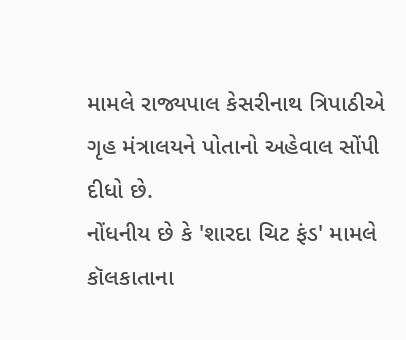મામલે રાજ્યપાલ કેસરીનાથ ત્રિપાઠીએ ગૃહ મંત્રાલયને પોતાનો અહેવાલ સોંપી દીધો છે.
નોંધનીય છે કે 'શારદા ચિટ ફંડ' મામલે કૉલકાતાના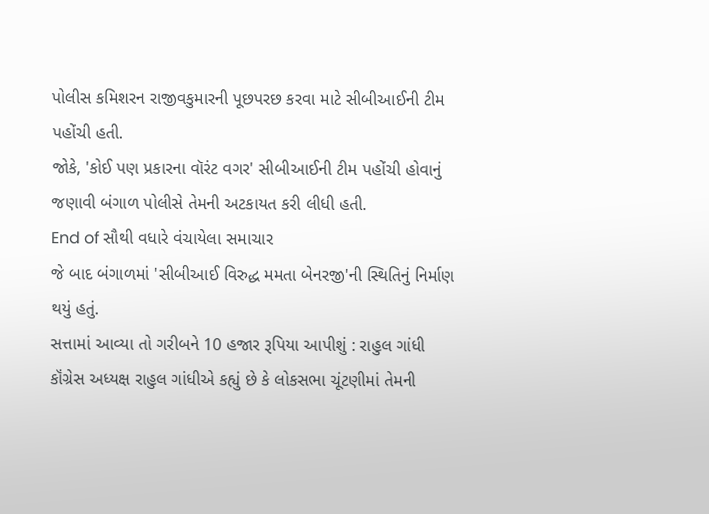પોલીસ કમિશરન રાજીવકુમારની પૂછપરછ કરવા માટે સીબીઆઈની ટીમ પહોંચી હતી.
જોકે, 'કોઈ પણ પ્રકારના વૉરંટ વગર' સીબીઆઈની ટીમ પહોંચી હોવાનું જણાવી બંગાળ પોલીસે તેમની અટકાયત કરી લીધી હતી.
End of સૌથી વધારે વંચાયેલા સમાચાર
જે બાદ બંગાળમાં 'સીબીઆઈ વિરુદ્ધ મમતા બેનરજી'ની સ્થિતિનું નિર્માણ થયું હતું.
સત્તામાં આવ્યા તો ગરીબને 10 હજાર રૂપિયા આપીશું : રાહુલ ગાંધી
કૉંગ્રેસ અધ્યક્ષ રાહુલ ગાંધીએ કહ્યું છે કે લોકસભા ચૂંટણીમાં તેમની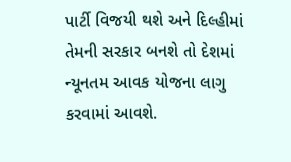પાર્ટી વિજયી થશે અને દિલ્હીમાં તેમની સરકાર બનશે તો દેશમાં ન્યૂનતમ આવક યોજના લાગુ કરવામાં આવશે.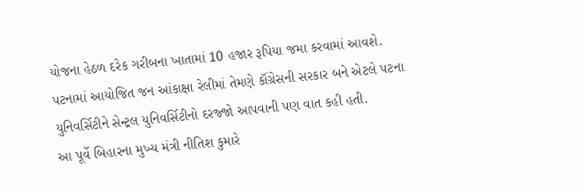યોજના હેઠળ દરેક ગરીબના ખાતામાં 10 હજાર રૂપિયા જમા કરવામાં આવશે.
પટનામાં આયોજિત જન આંકાક્ષા રેલીમાં તેમણે કૉંગ્રેસની સરકાર બને એટલે પટના યુનિવર્સિટીને સેન્ટ્રલ યુનિવર્સિટીનો દરજ્જો આપવાની પણ વાત કહી હતી.
આ પૂર્વે બિહારના મુખ્ય મંત્રી નીતિશ કુમારે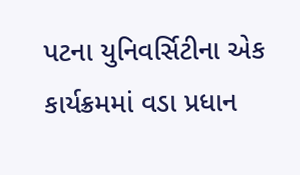પટના યુનિવર્સિટીના એક કાર્યક્રમમાં વડા પ્રધાન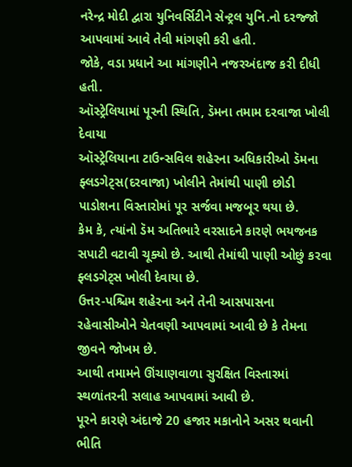નરેન્દ્ર મોદી દ્વારા યુનિવર્સિટીને સેન્ટ્રલ યુનિ.નો દરજ્જો આપવામાં આવે તેવી માંગણી કરી હતી.
જોકે, વડા પ્રધાને આ માંગણીને નજરઅંદાજ કરી દીધી હતી.
ઑસ્ટ્રેલિયામાં પૂરની સ્થિતિ, ડૅમના તમામ દરવાજા ખોલી દેવાયા
ઑસ્ટ્રેલિયાના ટાઉન્સવિલ શહેરના અધિકારીઓ ડૅમના ફ્લડગેટ્સ(દરવાજા) ખોલીને તેમાંથી પાણી છોડી પાડોશના વિસ્તારોમાં પૂર સર્જવા મજબૂર થયા છે.
કેમ કે, ત્યાંનો ડૅમ અતિભારે વરસાદને કારણે ભયજનક સપાટી વટાવી ચૂક્યો છે. આથી તેમાંથી પાણી ઓછું કરવા ફ્લડગેટ્સ ખોલી દેવાયા છે.
ઉત્તર-પશ્ચિમ શહેરના અને તેની આસપાસના રહેવાસીઓને ચેતવણી આપવામાં આવી છે કે તેમના જીવને જોખમ છે.
આથી તમામને ઊંચાણવાળા સુરક્ષિત વિસ્તારમાં સ્થળાંતરની સલાહ આપવામાં આવી છે.
પૂરને કારણે અંદાજે 20 હજાર મકાનોને અસર થવાની ભીતિ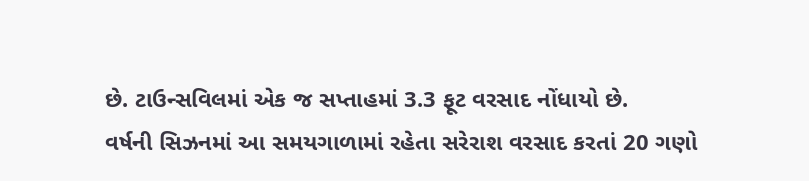છે. ટાઉન્સવિલમાં એક જ સપ્તાહમાં 3.3 ફૂટ વરસાદ નોંધાયો છે.
વર્ષની સિઝનમાં આ સમયગાળામાં રહેતા સરેરાશ વરસાદ કરતાં 20 ગણો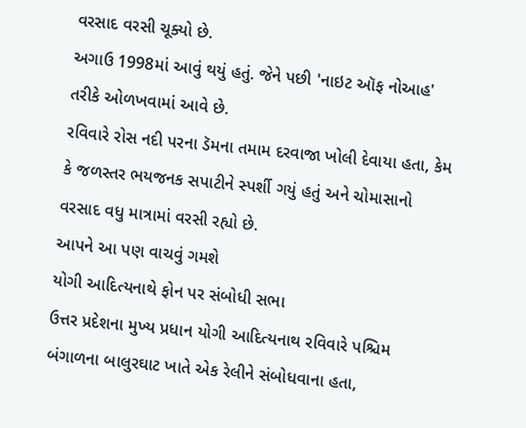વરસાદ વરસી ચૂક્યો છે.
અગાઉ 1998માં આવું થયું હતું. જેને પછી 'નાઇટ ઑફ નોઆહ' તરીકે ઓળખવામાં આવે છે.
રવિવારે રોસ નદી પરના ડૅમના તમામ દરવાજા ખોલી દેવાયા હતા, કેમ કે જળસ્તર ભયજનક સપાટીને સ્પર્શી ગયું હતું અને ચોમાસાનો વરસાદ વધુ માત્રામાં વરસી રહ્યો છે.
આપને આ પણ વાચવું ગમશે
યોગી આદિત્યનાથે ફોન પર સંબોધી સભા
ઉત્તર પ્રદેશના મુખ્ય પ્રધાન યોગી આદિત્યનાથ રવિવારે પશ્ચિમ બંગાળના બાલુરઘાટ ખાતે એક રેલીને સંબોધવાના હતા,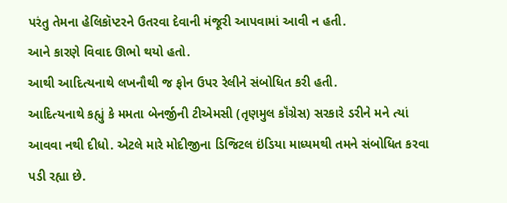પરંતુ તેમના હેલિકૉપ્ટરને ઉતરવા દેવાની મંજૂરી આપવામાં આવી ન હતી.
આને કારણે વિવાદ ઊભો થયો હતો.
આથી આદિત્યનાથે લખનૌથી જ ફોન ઉપર રેલીને સંબોધિત કરી હતી.
આદિત્યનાથે કહ્યું કે મમતા બેનર્જીની ટીએમસી (તૃણમુલ કૉંગ્રેસ) સરકારે ડરીને મને ત્યાં આવવા નથી દીધો. એટલે મારે મોદીજીના ડિજિટલ ઇંડિયા માધ્યમથી તમને સંબોધિત કરવા પડી રહ્યા છે.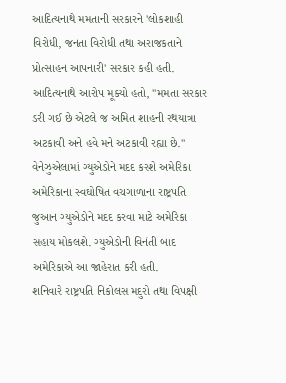આદિત્યનાથે મમતાની સરકારને 'લોકશાહી વિરોધી, જનતા વિરોધી તથા અરાજકતાને પ્રોત્સાહન આપનારી' સરકાર કહી હતી.
આદિત્યનાથે આરોપ મૂક્યો હતો, "મમતા સરકાર ડરી ગઈ છે એટલે જ અમિત શાહની રથયાત્રા અટકાવી અને હવે મને અટકાવી રહ્યા છે."
વેનેઝુએલામાં ગ્યુએડોને મદદ કરશે અમેરિકા
અમેરિકાના સ્વઘોષિત વચગાળાના રાષ્ટ્રપતિ જુઆન ગ્યુએડોને મદદ કરવા માટે અમેરિકા સહાય મોકલશે. ગ્યુએડોની વિનંતી બાદ અમેરિકાએ આ જાહેરાત કરી હતી.
શનિવારે રાષ્ટ્રપતિ નિકોલસ મદુરો તથા વિપક્ષી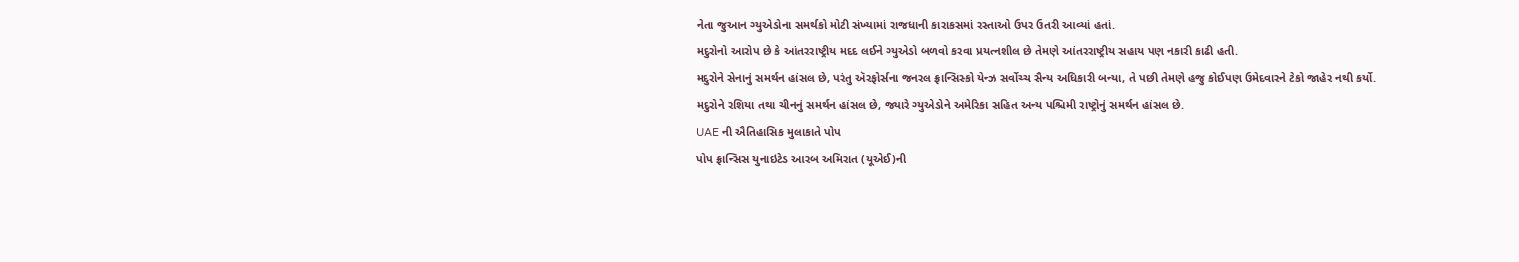નેતા જુઆન ગ્યુએડોના સમર્થકો મોટી સંખ્યામાં રાજધાની કારાકસમાં રસ્તાઓ ઉપર ઉતરી આવ્યાં હતાં.
મદુરોનો આરોપ છે કે આંતરરાષ્ટ્રીય મદદ લઈને ગ્યુએડો બળવો કરવા પ્રયત્નશીલ છે તેમણે આંતરરાષ્ટ્રીય સહાય પણ નકારી કાઢી હતી.
મદુરોને સેનાનું સમર્થન હાંસલ છે, પરંતુ ઍરફોર્સના જનરલ ફ્રાન્સિસ્કો યેન્ઝ સર્વોચ્ચ સૈન્ય અધિકારી બન્યા, તે પછી તેમણે હજુ કોઈપણ ઉમેદવારને ટેકો જાહેર નથી કર્યો.
મદુરોને રશિયા તથા ચીનનું સમર્થન હાંસલ છે, જ્યારે ગ્યુએડોને અમેરિકા સહિત અન્ય પશ્ચિમી રાષ્ટ્રોનું સમર્થન હાંસલ છે.
UAE ની ઐતિહાસિક મુલાકાતે પોપ
પોપ ફ્રાન્સિસ યુનાઇટેડ આરબ અમિરાત (યૂએઈ)ની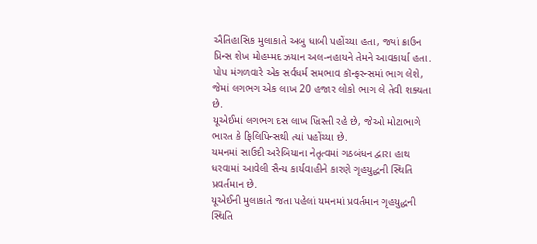ઐતિહાસિક મુલાકાતે અબુ ધાબી પહોંચ્યા હતા, જ્યાં ક્રાઉન પ્રિન્સ શેખ મોહમ્મદ ઝયાન અલ-નહાયને તેમને આવકાર્યા હતા.
પોપ મંગળવારે એક સર્વધર્મ સમભાવ કૉન્ફરન્સમાં ભાગ લેશે, જેમાં લગભગ એક લાખ 20 હજાર લોકો ભાગ લે તેવી શક્યતા છે.
યૂએઈમાં લગભગ દસ લાખ ખ્રિસ્તી રહે છે, જેઓ મોટાભાગે ભારત કે ફિલિપિન્સથી ત્યાં પહોંચ્યા છે.
યમનમાં સાઉદી અરેબિયાના નેતૃત્વમાં ગઠબંધન દ્વારા હાથ ધરવામાં આવેલી સૈન્ય કાર્યવાહીને કારણે ગૃહયુદ્ધની સ્થિતિ પ્રવર્તમાન છે.
યૂએઈની મુલાકાતે જતા પહેલાં યમનમાં પ્રવર્તમાન ગૃહયુદ્ધની સ્થિતિ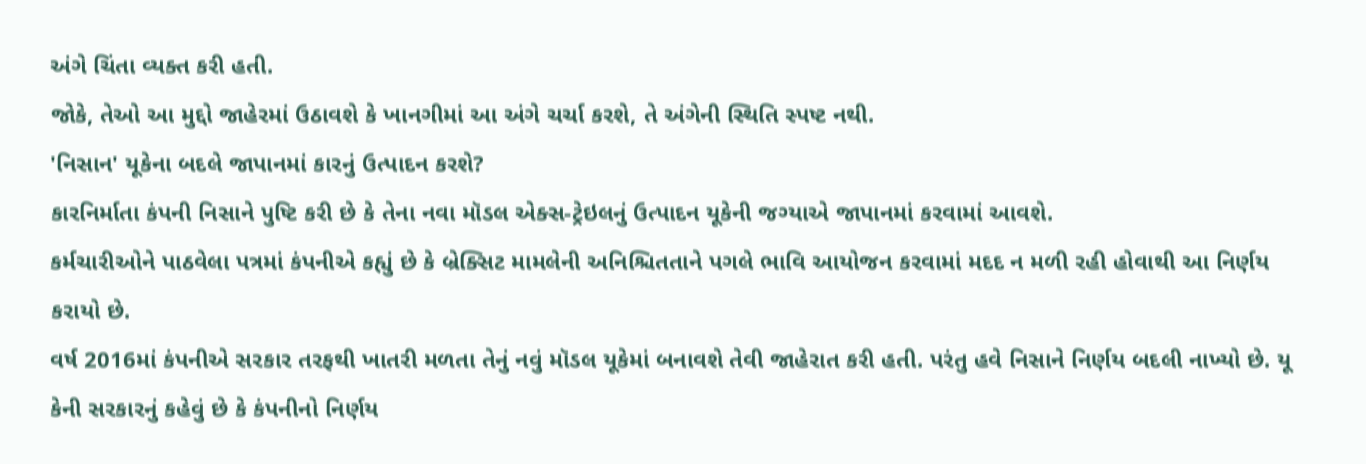અંગે ચિંતા વ્યક્ત કરી હતી.
જોકે, તેઓ આ મુદ્દો જાહેરમાં ઉઠાવશે કે ખાનગીમાં આ અંગે ચર્ચા કરશે, તે અંગેની સ્થિતિ સ્પષ્ટ નથી.
'નિસાન' યૂકેના બદલે જાપાનમાં કારનું ઉત્પાદન કરશે?
કારનિર્માતા કંપની નિસાને પુષ્ટિ કરી છે કે તેના નવા મૉડલ એક્સ-ટ્રેઇલનું ઉત્પાદન યૂકેની જગ્યાએ જાપાનમાં કરવામાં આવશે.
કર્મચારીઓને પાઠવેલા પત્રમાં કંપનીએ કહ્યું છે કે બ્રેક્સિટ મામલેની અનિશ્ચિતતાને પગલે ભાવિ આયોજન કરવામાં મદદ ન મળી રહી હોવાથી આ નિર્ણય કરાયો છે.
વર્ષ 2016માં કંપનીએ સરકાર તરફથી ખાતરી મળતા તેનું નવું મૉડલ યૂકેમાં બનાવશે તેવી જાહેરાત કરી હતી. પરંતુ હવે નિસાને નિર્ણય બદલી નાખ્યો છે. યૂ
કેની સરકારનું કહેવું છે કે કંપનીનો નિર્ણય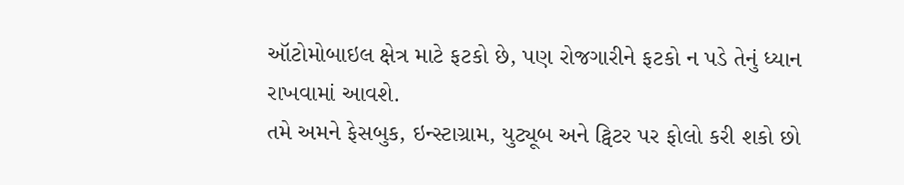ઑટોમોબાઇલ ક્ષેત્ર માટે ફટકો છે, પણ રોજગારીને ફટકો ન પડે તેનું ધ્યાન રાખવામાં આવશે.
તમે અમને ફેસબુક, ઇન્સ્ટાગ્રામ, યુટ્યૂબ અને ટ્વિટર પર ફોલો કરી શકો છો